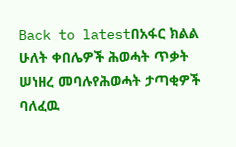Back to latestበአፋር ክልል ሁለት ቀበሌዎች ሕወሓት ጥቃት ሠነዘረ መባሉየሕወሓት ታጣቂዎች ባለፈዉ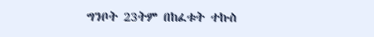ግንቦት 23ትም በከፈቱት ተኩስ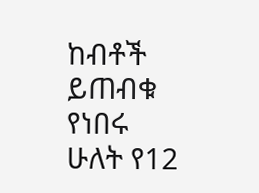ከብቶች ይጠብቁ የነበሩ ሁለት የ12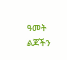ዓመት ልጆችን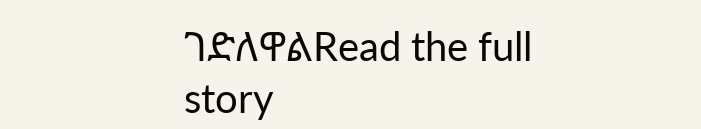ገድለዋልRead the full story